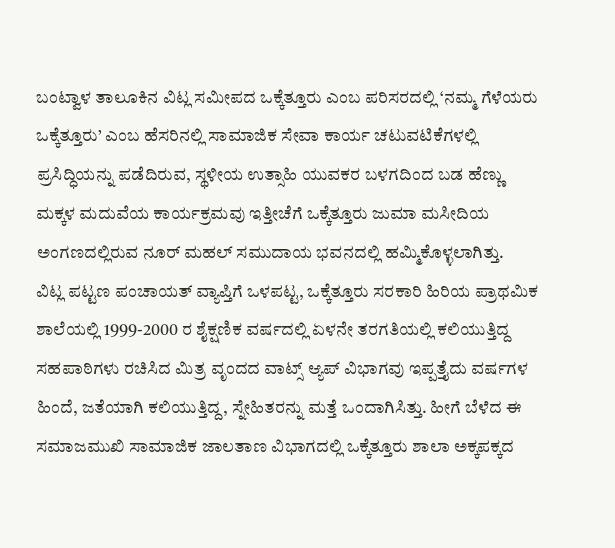ಬಂಟ್ವಾಳ ತಾಲೂಕಿನ ವಿಟ್ಲ ಸಮೀಪದ ಒಕ್ಕೆತ್ತೂರು ಎಂಬ ಪರಿಸರದಲ್ಲಿ ‘ನಮ್ಮ ಗೆಳೆಯರು ಒಕ್ಕೆತ್ತೂರು’ ಎಂಬ ಹೆಸರಿನಲ್ಲಿ ಸಾಮಾಜಿಕ ಸೇವಾ ಕಾರ್ಯ ಚಟುವಟಿಕೆಗಳಲ್ಲಿ ಪ್ರಸಿದ್ಧಿಯನ್ನು ಪಡೆದಿರುವ, ಸ್ಥಳೀಯ ಉತ್ಸಾಹಿ ಯುವಕರ ಬಳಗದಿಂದ ಬಡ ಹೆಣ್ಣು ಮಕ್ಕಳ ಮದುವೆಯ ಕಾರ್ಯಕ್ರಮವು ಇತ್ತೀಚೆಗೆ ಒಕ್ಕೆತ್ತೂರು ಜುಮಾ ಮಸೀದಿಯ ಅಂಗಣದಲ್ಲಿರುವ ನೂರ್ ಮಹಲ್ ಸಮುದಾಯ ಭವನದಲ್ಲಿ ಹಮ್ಮಿಕೊಳ್ಳಲಾಗಿತ್ತು.
ವಿಟ್ಲ ಪಟ್ಟಣ ಪಂಚಾಯತ್ ವ್ಯಾಪ್ತಿಗೆ ಒಳಪಟ್ಟ, ಒಕ್ಕೆತ್ತೂರು ಸರಕಾರಿ ಹಿರಿಯ ಪ್ರಾಥಮಿಕ ಶಾಲೆಯಲ್ಲಿ 1999-2000 ರ ಶೈಕ್ಷಣಿಕ ವರ್ಷದಲ್ಲಿ ಏಳನೇ ತರಗತಿಯಲ್ಲಿ ಕಲಿಯುತ್ತಿದ್ದ ಸಹಪಾಠಿಗಳು ರಚಿಸಿದ ಮಿತ್ರ ವೃಂದದ ವಾಟ್ಸ್ ಆ್ಯಪ್ ವಿಭಾಗವು ಇಪ್ಪತ್ತೈದು ವರ್ಷಗಳ ಹಿಂದೆ, ಜತೆಯಾಗಿ ಕಲಿಯುತ್ತಿದ್ದ, ಸ್ನೇಹಿತರನ್ನು ಮತ್ತೆ ಒಂದಾಗಿಸಿತ್ತು. ಹೀಗೆ ಬೆಳೆದ ಈ ಸಮಾಜಮುಖಿ ಸಾಮಾಜಿಕ ಜಾಲತಾಣ ವಿಭಾಗದಲ್ಲಿ ಒಕ್ಕೆತ್ತೂರು ಶಾಲಾ ಅಕ್ಕಪಕ್ಕದ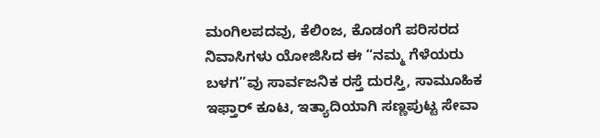ಮಂಗಿಲಪದವು, ಕೆಲಿಂಜ, ಕೊಡಂಗೆ ಪರಿಸರದ ನಿವಾಸಿಗಳು ಯೋಜಿಸಿದ ಈ “ನಮ್ಮ ಗೆಳೆಯರು ಬಳಗ”ವು ಸಾರ್ವಜನಿಕ ರಸ್ತೆ ದುರಸ್ತಿ, ಸಾಮೂಹಿಕ ಇಫ್ತಾರ್ ಕೂಟ, ಇತ್ಯಾದಿಯಾಗಿ ಸಣ್ಣಪುಟ್ಟ ಸೇವಾ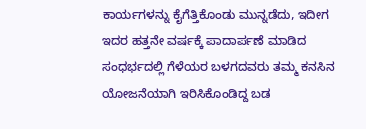ಕಾರ್ಯಗಳನ್ನು ಕೈಗೆತ್ತಿಕೊಂಡು ಮುನ್ನಡೆದು, ಇದೀಗ ಇದರ ಹತ್ತನೇ ವರ್ಷಕ್ಕೆ ಪಾದಾರ್ಪಣೆ ಮಾಡಿದ ಸಂಧರ್ಭದಲ್ಲಿ ಗೆಳೆಯರ ಬಳಗದವರು ತಮ್ಮ ಕನಸಿನ ಯೋಜನೆಯಾಗಿ ಇರಿಸಿಕೊಂಡಿದ್ದ ಬಡ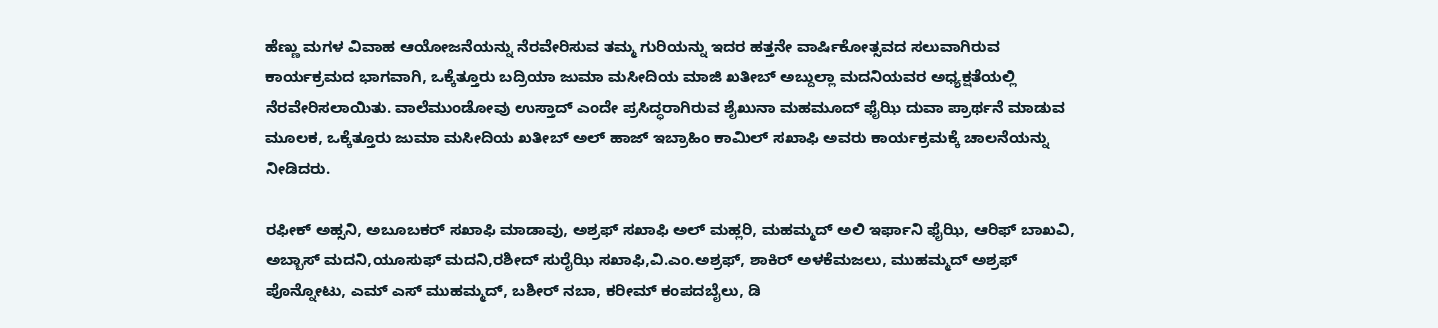ಹೆಣ್ಣು ಮಗಳ ವಿವಾಹ ಆಯೋಜನೆಯನ್ನು ನೆರವೇರಿಸುವ ತಮ್ಮ ಗುರಿಯನ್ನು ಇದರ ಹತ್ತನೇ ವಾರ್ಷಿಕೋತ್ಸವದ ಸಲುವಾಗಿರುವ ಕಾರ್ಯಕ್ರಮದ ಭಾಗವಾಗಿ, ಒಕ್ಕೆತ್ತೂರು ಬದ್ರಿಯಾ ಜುಮಾ ಮಸೀದಿಯ ಮಾಜಿ ಖತೀಬ್ ಅಬ್ದುಲ್ಲಾ ಮದನಿಯವರ ಅಧ್ಯಕ್ಷತೆಯಲ್ಲಿ ನೆರವೇರಿಸಲಾಯಿತು. ವಾಲೆಮುಂಡೋವು ಉಸ್ತಾದ್ ಎಂದೇ ಪ್ರಸಿದ್ಧರಾಗಿರುವ ಶೈಖುನಾ ಮಹಮೂದ್ ಫೈಝಿ ದುವಾ ಪ್ರಾರ್ಥನೆ ಮಾಡುವ ಮೂಲಕ, ಒಕ್ಕೆತ್ತೂರು ಜುಮಾ ಮಸೀದಿಯ ಖತೀಬ್ ಅಲ್ ಹಾಜ್ ಇಬ್ರಾಹಿಂ ಕಾಮಿಲ್ ಸಖಾಫಿ ಅವರು ಕಾರ್ಯಕ್ರಮಕ್ಕೆ ಚಾಲನೆಯನ್ನು ನೀಡಿದರು.

ರಫೀಕ್ ಅಹ್ಸನಿ, ಅಬೂಬಕರ್ ಸಖಾಫಿ ಮಾಡಾವು, ಅಶ್ರಫ್ ಸಖಾಫಿ ಅಲ್ ಮಹ್ಲರಿ, ಮಹಮ್ಮದ್ ಅಲಿ ಇರ್ಫಾನಿ ಫೈಝಿ, ಆರಿಫ್ ಬಾಖವಿ, ಅಬ್ಬಾಸ್ ಮದನಿ,ಯೂಸುಫ್ ಮದನಿ,ರಶೀದ್ ಸುರೈಝಿ ಸಖಾಫಿ,ವಿ.ಎಂ.ಅಶ್ರಫ್, ಶಾಕಿರ್ ಅಳಕೆಮಜಲು, ಮುಹಮ್ಮದ್ ಅಶ್ರಫ್ ಪೊನ್ನೋಟು, ಎಮ್ ಎಸ್ ಮುಹಮ್ಮದ್, ಬಶೀರ್ ನಬಾ, ಕರೀಮ್ ಕಂಪದಬೈಲು, ಡಿ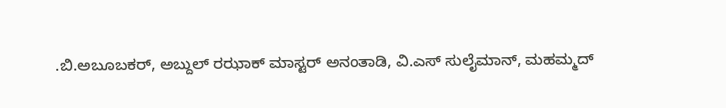.ಬಿ.ಅಬೂಬಕರ್, ಅಬ್ದುಲ್ ರಝಾಕ್ ಮಾಸ್ಟರ್ ಅನಂತಾಡಿ, ವಿ.ಎಸ್ ಸುಲೈಮಾನ್, ಮಹಮ್ಮದ್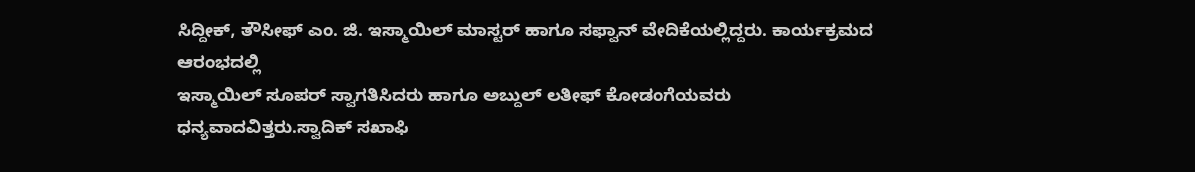ಸಿದ್ದೀಕ್, ತೌಸೀಫ್ ಎಂ. ಜಿ. ಇಸ್ಮಾಯಿಲ್ ಮಾಸ್ಟರ್ ಹಾಗೂ ಸಫ್ವಾನ್ ವೇದಿಕೆಯಲ್ಲಿದ್ದರು. ಕಾರ್ಯಕ್ರಮದ ಆರಂಭದಲ್ಲಿ
ಇಸ್ಮಾಯಿಲ್ ಸೂಪರ್ ಸ್ವಾಗತಿಸಿದರು ಹಾಗೂ ಅಬ್ದುಲ್ ಲತೀಫ್ ಕೋಡಂಗೆಯವರು ಧನ್ಯವಾದವಿತ್ತರು.ಸ್ವಾದಿಕ್ ಸಖಾಫಿ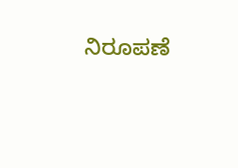ನಿರೂಪಣೆ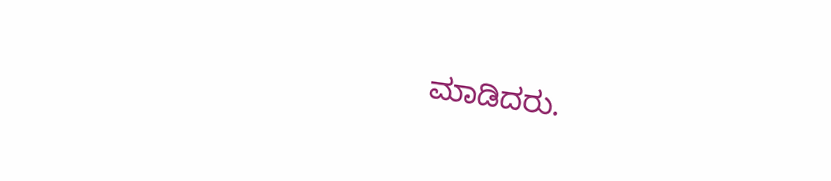ಮಾಡಿದರು.